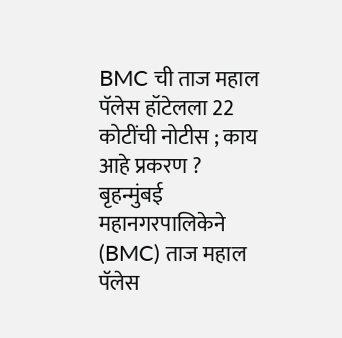BMC ची ताज महाल पॅलेस हॉटेलला 22 कोटींची नोटीस ; काय आहे प्रकरण ?
बृहन्मुंबई महानगरपालिकेने (BMC) ताज महाल पॅलेस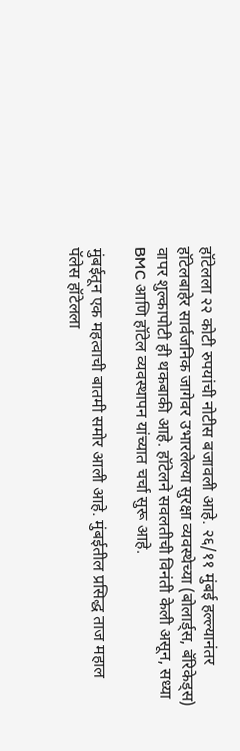हॉटेलला २२ कोटी रुपयांची नोटीस बजावली आहे. २६/११ मुंबई हल्ल्यानंतर हॉटेलबाहेर सार्वजनिक जागेवर उभारलेल्या सुरक्षा व्यवस्थेच्या (बोलार्ड्स, बॅरिकेड्स) वापर शुल्कापोटी ही थकबाकी आहे. हॉटेलने सवलतीची विनंती केली असून, सध्या BMC आणि हॉटेल व्यवस्थापन यांच्यात चर्चा सुरू आहे.

मुंबईतून एक महत्वाची बातमी समोर आली आहे. मुंबईतील प्रसिद्ध ताज महाल पॅलेस हॉटेलला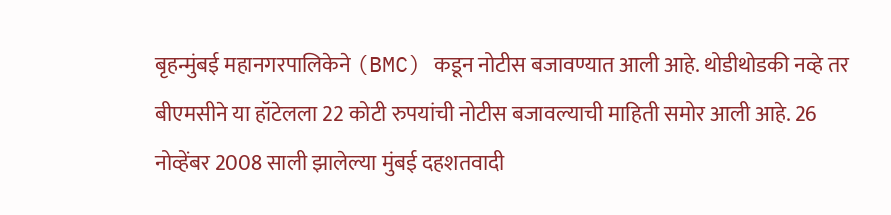बृहन्मुंबई महानगरपालिकेने (BMC) कडून नोटीस बजावण्यात आली आहे. थोडीथोडकी नव्हे तर बीएमसीने या हॉटेलला 22 कोटी रुपयांची नोटीस बजावल्याची माहिती समोर आली आहे. 26 नोव्हेंबर 2008 साली झालेल्या मुंबई दहशतवादी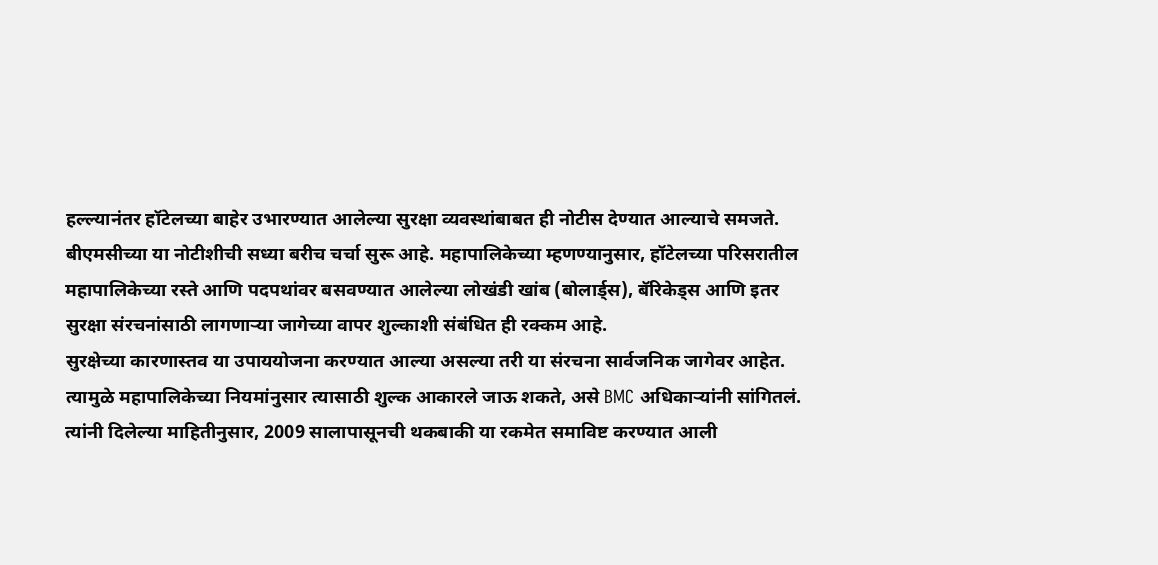हल्ल्यानंतर हॉटेलच्या बाहेर उभारण्यात आलेल्या सुरक्षा व्यवस्थांबाबत ही नोटीस देण्यात आल्याचे समजते. बीएमसीच्या या नोटीशीची सध्या बरीच चर्चा सुरू आहे. महापालिकेच्या म्हणण्यानुसार, हॉटेलच्या परिसरातील महापालिकेच्या रस्ते आणि पदपथांवर बसवण्यात आलेल्या लोखंडी खांब (बोलार्ड्स), बॅरिकेड्स आणि इतर सुरक्षा संरचनांसाठी लागणाऱ्या जागेच्या वापर शुल्काशी संबंधित ही रक्कम आहे.
सुरक्षेच्या कारणास्तव या उपाययोजना करण्यात आल्या असल्या तरी या संरचना सार्वजनिक जागेवर आहेत. त्यामुळे महापालिकेच्या नियमांनुसार त्यासाठी शुल्क आकारले जाऊ शकते, असे BMC अधिकाऱ्यांनी सांगितलं. त्यांनी दिलेल्या माहितीनुसार, 2009 सालापासूनची थकबाकी या रकमेत समाविष्ट करण्यात आली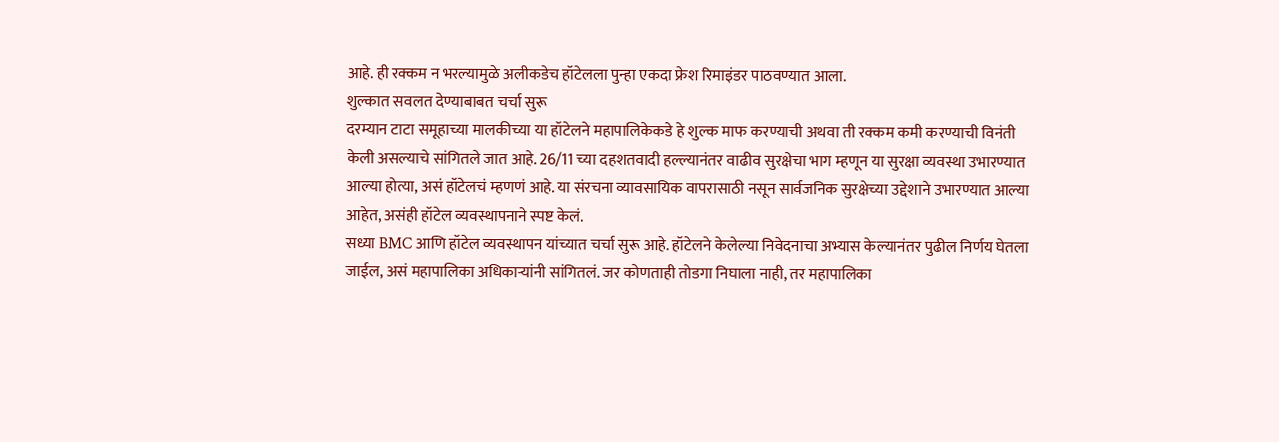आहे. ही रक्कम न भरल्यामुळे अलीकडेच हॉटेलला पुन्हा एकदा फ्रेश रिमाइंडर पाठवण्यात आला.
शुल्कात सवलत देण्याबाबत चर्चा सुरू
दरम्यान टाटा समूहाच्या मालकीच्या या हॉटेलने महापालिकेकडे हे शुल्क माफ करण्याची अथवा ती रक्कम कमी करण्याची विनंती केली असल्याचे सांगितले जात आहे. 26/11 च्या दहशतवादी हल्ल्यानंतर वाढीव सुरक्षेचा भाग म्हणून या सुरक्षा व्यवस्था उभारण्यात आल्या होत्या, असं हॉटेलचं म्हणणं आहे. या संरचना व्यावसायिक वापरासाठी नसून सार्वजनिक सुरक्षेच्या उद्देशाने उभारण्यात आल्या आहेत, असंही हॉटेल व्यवस्थापनाने स्पष्ट केलं.
सध्या BMC आणि हॉटेल व्यवस्थापन यांच्यात चर्चा सुरू आहे. हॉटेलने केलेल्या निवेदनाचा अभ्यास केल्यानंतर पुढील निर्णय घेतला जाईल, असं महापालिका अधिकाऱ्यांनी सांगितलं. जर कोणताही तोडगा निघाला नाही, तर महापालिका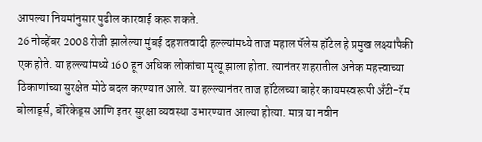आपल्या नियमांनुसार पुढील कारवाई करू शकते.
26 नोव्हेंबर 2008 रोजी झालेल्या मुंबई दहशतवादी हल्ल्यांमध्ये ताज महाल पॅलेस हॉटेल हे प्रमुख लक्ष्यांपैकी एक होते. या हल्ल्यांमध्ये 160 हून अधिक लोकांचा मृत्यू झाला होता. त्यानंतर शहरातील अनेक महत्त्वाच्या ठिकाणांच्या सुरक्षेत मोठे बदल करण्यात आले. या हल्ल्यानंतर ताज हॉटेलच्या बाहेर कायमस्वरूपी अँटी-रॅम बोलार्ड्स, बॅरिकेड्स आणि इतर सुरक्षा व्यवस्था उभारण्यात आल्या होत्या. मात्र या नवीन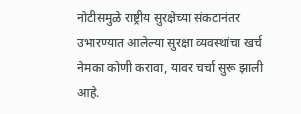नोटीसमुळे राष्ट्रीय सुरक्षेच्या संकटानंतर उभारण्यात आलेल्या सुरक्षा व्यवस्थांचा खर्च नेमका कोणी करावा, यावर चर्चा सुरू झाली आहे.